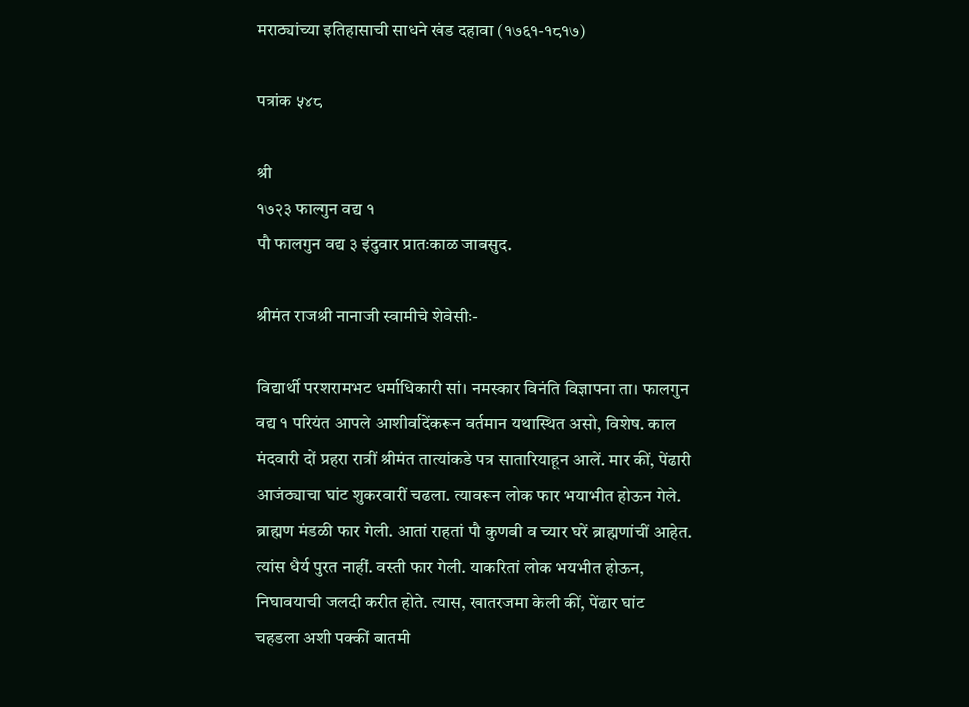मराठ्यांच्या इतिहासाची साधने खंड दहावा (१७६१-१८१७)

पत्रांक ५४८

श्री
१७२३ फाल्गुन वद्य १
पौ फालगुन वद्य ३ इंदुवार प्रातःकाळ जाबसुद.

श्रीमंत राजश्री नानाजी स्वामीचे शेवेसीः-

विद्यार्थी परशरामभट धर्माधिकारी सां। नमस्कार विनंति विज्ञापना ता। फालगुन वद्य १ परियंत आपले आशीर्वादेंकरून वर्तमान यथास्थित असो, विशेष. काल मंदवारी दों प्रहरा रात्रीं श्रीमंत तात्यांकडे पत्र सातारियाहून आलें. मार कीं, पेंढारी आजंठ्याचा घांट शुकरवारीं चढला. त्यावरून लोक फार भयाभीत होऊन गेले. ब्राह्मण मंडळी फार गेली. आतां राहतां पौ कुणबी व च्यार घरें ब्राह्मणांचीं आहेत. त्यांस धैर्य पुरत नाहीं. वस्ती फार गेली. याकरितां लोक भयभीत होऊन, निघावयाची जलदी करीत होते. त्यास, खातरजमा केली कीं, पेंढार घांट चहडला अशी पक्कीं बातमी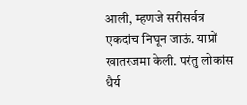आली, म्हणजे सरीसर्वत्र एकदांच निघून जाऊं. याप्रों खातरजमा केली. परंतु लोकांस धैर्य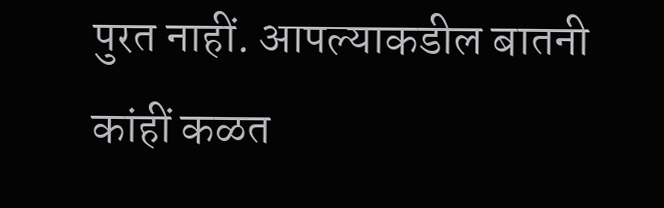पुरत नाहीं. आपल्याकडील बातनी कांहीं कळत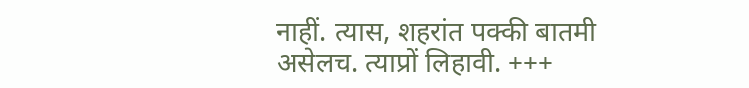नाहीं. त्यास, शहरांत पक्की बातमी असेलच. त्याप्रों लिहावी. +++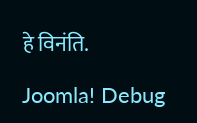हे विनंति.

Joomla! Debug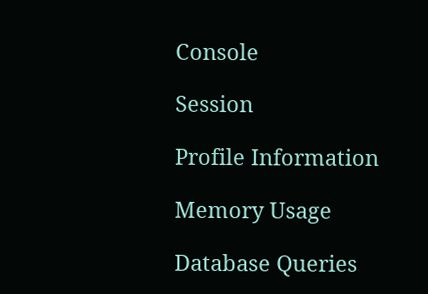Console

Session

Profile Information

Memory Usage

Database Queries